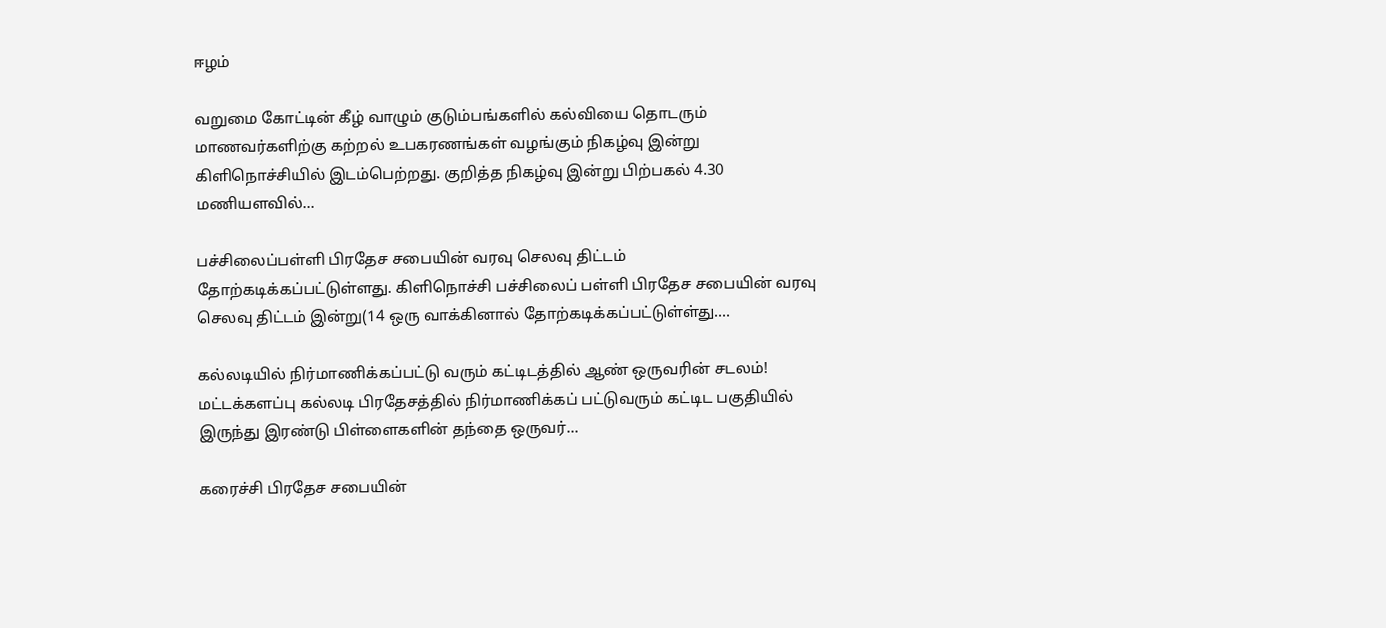ஈழம்

வறுமை கோட்டின் கீழ் வாழும் குடும்பங்களில் கல்வியை தொடரும் மாணவர்களிற்கு கற்றல் உபகரணங்கள் வழங்கும் நிகழ்வு இன்று கிளிநொச்சியில் இடம்பெற்றது. குறித்த நிகழ்வு இன்று பிற்பகல் 4.30 மணியளவில்...

பச்சிலைப்பள்ளி பிரதேச சபையின் வரவு செலவு திட்டம் தோற்கடிக்கப்பட்டுள்ளது. கிளிநொச்சி பச்சிலைப் பள்ளி பிரதேச சபையின் வரவு செலவு திட்டம் இன்று(14 ஒரு வாக்கினால் தோற்கடிக்கப்பட்டுள்ள்து....

கல்லடியில் நிர்மாணிக்கப்பட்டு வரும் கட்டிடத்தில் ஆண் ஒருவரின் சடலம்! மட்டக்களப்பு கல்லடி பிரதேசத்தில் நிர்மாணிக்கப் பட்டுவரும் கட்டிட பகுதியில் இருந்து இரண்டு பிள்ளைகளின் தந்தை ஒருவர்...

கரைச்சி பிரதேச சபையின்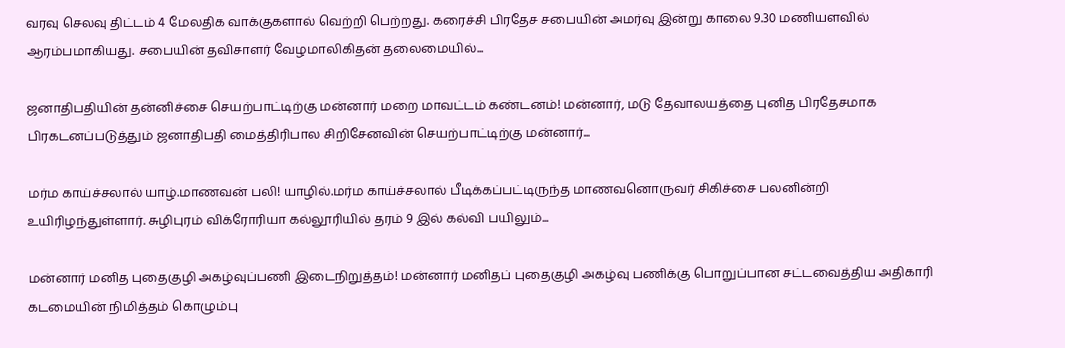வரவு செலவு திட்டம் 4 மேலதிக வாக்குகளால் வெற்றி பெற்றது. கரைச்சி பிரதேச சபையின் அமர்வு இன்று காலை 9.30 மணியளவில் ஆரம்பமாகியது. சபையின் தவிசாளர் வேழமாலிகிதன் தலைமையில்...

ஜனாதிபதியின் தன்னிச்சை செயற்பாட்டிற்கு மன்னார் மறை மாவட்டம் கண்டனம்! மன்னார், மடு தேவாலயத்தை புனித பிரதேசமாக பிரகடனப்படுத்தும் ஜனாதிபதி மைத்திரிபால சிறிசேனவின் செயற்பாட்டிற்கு மன்னார்...

மர்ம காய்ச்சலால் யாழ்.மாணவன் பலி! யாழில்.மர்ம காய்ச்சலால் பீடிக்கப்பட்டிருந்த மாணவனொருவர் சிகிச்சை பலனின்றி உயிரிழந்துள்ளார். சுழிபுரம் விக்ரோரியா கல்லூரியில் தரம் 9 இல் கல்வி பயிலும்...

மன்னார் மனித புதைகுழி அகழ்வுப்பணி இடைநிறுத்தம்! மன்னார் மனிதப் புதைகுழி அகழ்வு பணிக்கு பொறுப்பான சட்டவைத்திய அதிகாரி கடமையின் நிமித்தம் கொழும்பு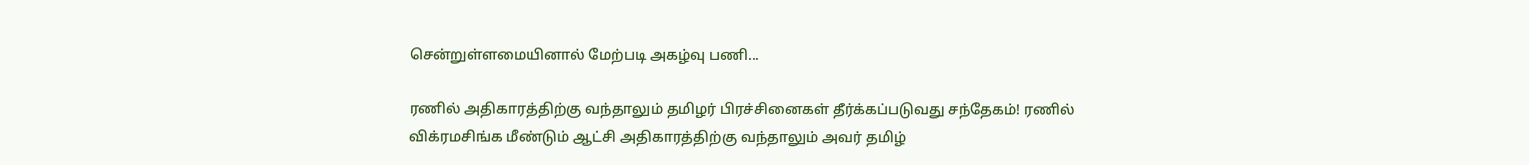சென்றுள்ளமையினால் மேற்படி அகழ்வு பணி...

ரணில் அதிகாரத்திற்கு வந்தாலும் தமிழர் பிரச்சினைகள் தீர்க்கப்படுவது சந்தேகம்! ரணில் விக்ரமசிங்க மீண்டும் ஆட்சி அதிகாரத்திற்கு வந்தாலும் அவர் தமிழ்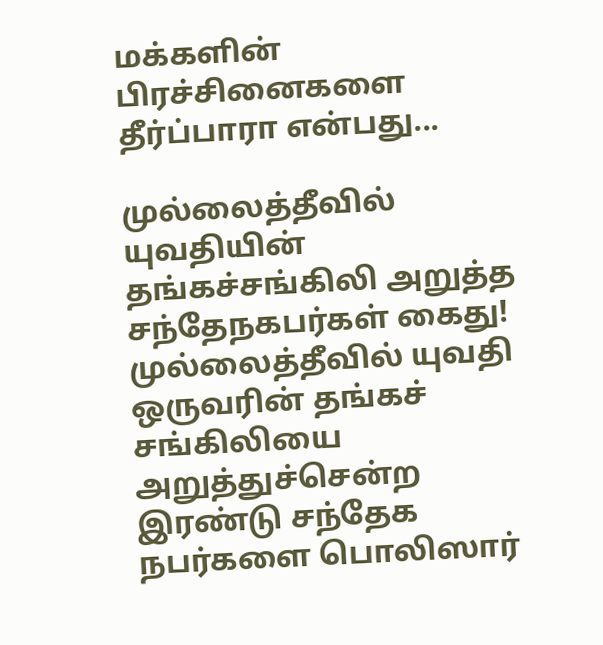மக்களின் பிரச்சினைகளை தீர்ப்பாரா என்பது...

முல்லைத்தீவில் யுவதியின் தங்கச்சங்கிலி அறுத்த சந்தேநகபர்கள் கைது! முல்லைத்தீவில் யுவதி ஒருவரின் தங்கச் சங்கிலியை அறுத்துச்சென்ற இரண்டு சந்தேக நபர்களை பொலிஸார்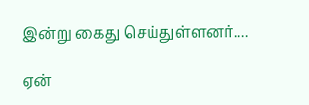இன்று கைது செய்துள்ளனர்....

ஏன்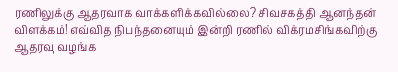ரணிலுக்கு ஆதரவாக வாக்களிக்கவில்லை? சிவசகத்தி ஆனந்தன் விளக்கம்! எவ்வித நிபந்தனையும் இன்றி ரணில் விக்ரமசிங்கவிற்கு ஆதரவு வழங்க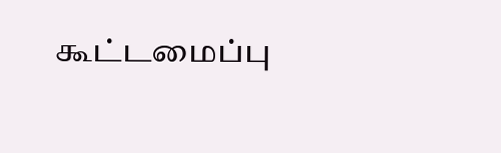கூட்டமைப்பு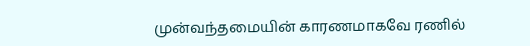முன்வந்தமையின் காரணமாகவே ரணில்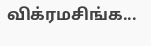விக்ரமசிங்க...